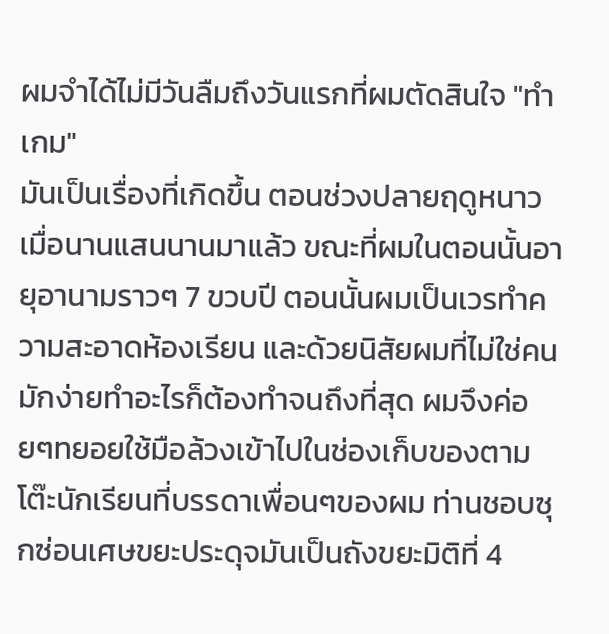ผมจำได้ไม่มีวันลืมถึงวันแรกที่ผมตัดสินใจ "ทำเกม"
มันเป็นเรื่องที่เกิดขึ้น ตอนช่วงปลายฤดูหนาวเมื่อนานแสนนานมาแล้ว ขณะที่ผมในตอนนั้นอายุอานามราวๆ 7 ขวบปี ตอนนั้นผมเป็นเวรทำความสะอาดห้องเรียน และด้วยนิสัยผมที่ไม่ใช่คนมักง่ายทำอะไรก็ต้องทำจนถึงที่สุด ผมจึงค่อยๆทยอยใช้มือล้วงเข้าไปในช่องเก็บของตามโต๊ะนักเรียนที่บรรดาเพื่อนๆของผม ท่านชอบซุกซ่อนเศษขยะประดุจมันเป็นถังขยะมิติที่ 4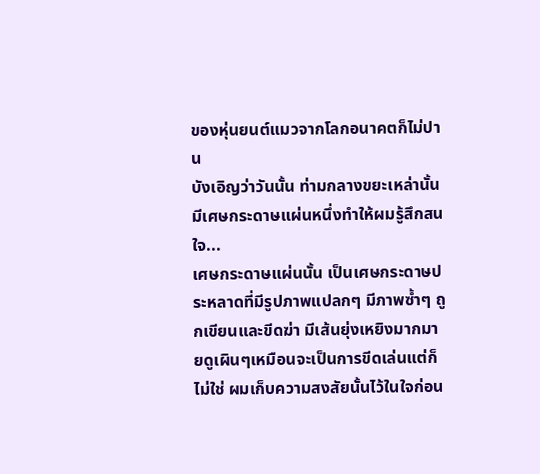ของหุ่นยนต์แมวจากโลกอนาคตก็ไม่ปาน
บังเอิญว่าวันนั้น ท่ามกลางขยะเหล่านั้นมีเศษกระดาษแผ่นหนึ่งทำให้ผมรู้สึกสนใจ...
เศษกระดาษแผ่นนั้น เป็นเศษกระดาษประหลาดที่มีรูปภาพแปลกๆ มีภาพซ้ำๆ ถูกเขียนและขีดฆ่า มีเส้นยุ่งเหยิงมากมายดูเผินๆเหมือนจะเป็นการขีดเล่นแต่ก็ไม่ใช่ ผมเก็บความสงสัยนั้นไว้ในใจก่อน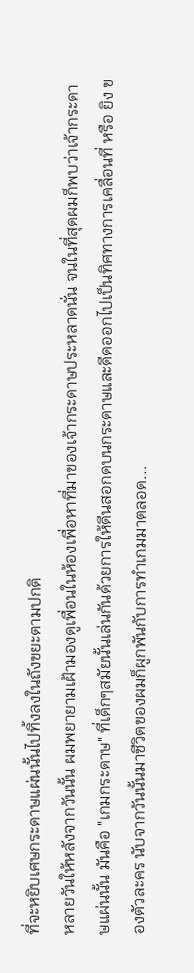ที่จะหยิบเศษกระดาษแผ่นนั้นไปทิ้งลงในถังขยะตามปกติ
หลายวันให้หลังจากวันนั้น ผมพยายามเฝ้ามองดูเพื่อนในห้องเพื่อหาที่มาของเจ้ากระดาษประหลาดนั่น จนในที่สุดผมก็พบว่าเจ้ากระดาษแผ่นนั้น มันคือ "เกมกระดาษ" ที่เด็กๆสมัยนั้นเล่นกันด้วยการให้ดีนสอกดบนกระดาษและดีดออกไปเป็นทิศทางการเคลื่อนที่ หรือ ยิง ของตัวละคร นับจากวันนั้นมาชีวิตของผมก็ผูกพันกับการทำเกมมาตลอด...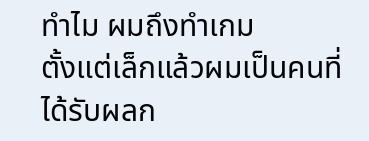ทำไม ผมถึงทำเกม
ตั้งแต่เล็กแล้วผมเป็นคนที่ได้รับผลก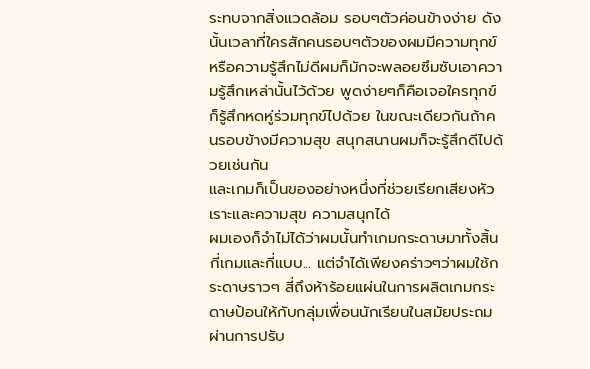ระทบจากสิ่งแวดล้อม รอบๆตัวค่อนข้างง่าย ดังนั้นเวลาที่ใครสักคนรอบๆตัวของผมมีความทุกข์ หรือความรู้สึกไม่ดีผมก็มักจะพลอยซึมซับเอาความรู้สึกเหล่านั้นไว้ด้วย พูดง่ายๆก็คือเจอใครทุกข์ ก็รู้สึกหดหู่ร่วมทุกข์ไปด้วย ในขณะเดียวกันถ้าคนรอบข้างมีความสุข สนุกสนานผมก็จะรู้สึกดีไปด้วยเช่นกัน
และเกมก็เป็นของอย่างหนึ่งที่ช่วยเรียกเสียงหัวเราะและความสุข ความสนุกได้
ผมเองก็จำไม่ได้ว่าผมนั้นทำเกมกระดาษมาทั้งสิ้นกี่เกมและกี่แบบ... แต่จำได้เพียงคร่าวๆว่าผมใช้กระดาษราวๆ สี่ถึงห้าร้อยแผ่นในการผลิตเกมกระดาษป้อนให้กับกลุ่มเพื่อนนักเรียนในสมัยประถม ผ่านการปรับ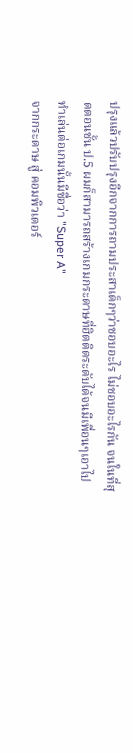ปรุงแล้วปรับปรุงอีกจากการถามประสาเด็กๆว่าชอบอะไร ไม่ชอบอะไรกัน จนในที่สุดตอนชั้น ป.5 ผมก็สามารถสร้างเกมกระดาษที่ฮิตติดระดับได้จนมีเพื่อนๆเอาไปทำเล่นต่อเกมนั้นมีชื่อว่า "Super A"
จากกระดาษ สู่ คอมพิวเตอร์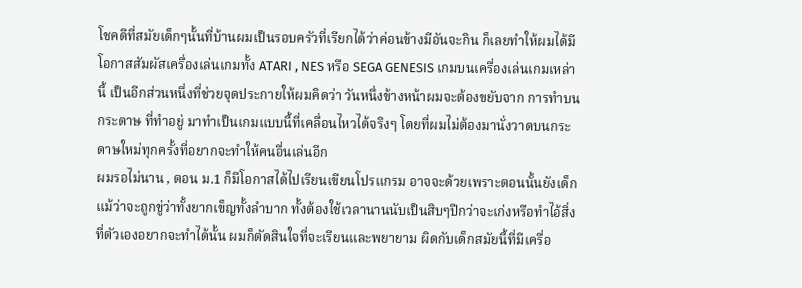โชคดีที่สมัยเด็กๆนั้นที่บ้านผมเป็นรอบครัวที่เรียกได้ว่าค่อนข้างมีอันจะกิน ก็เลยทำให้ผมได้มีโอกาสสัมผัสเครื่องเล่นเกมทั้ง ATARI , NES หรือ SEGA GENESIS เกมบนเครื่องเล่นเกมเหล่านี้ เป็นอีกส่วนหนึ่งที่ช่วยจุดประกายให้ผมคิดว่า วันหนึ่งข้างหน้าผมจะต้องขยับจาก การทำบนกระดาษ ที่ทำอยู่ มาทำเป็นเกมแบบนี้ที่เคลื่อนไหวได้จริงๆ โดยที่ผมไม่ต้องมานั่งวาดบนกระดาษใหม่ทุกครั้งที่อยากจะทำให้คนอื่นเล่นอีก
ผมรอไม่นาน , ตอน ม.1 ก็มีโอกาสได้ไปเรียนเขียนโปรแกรม อาจจะด้วยเพราะตอนนั้นยังเด็กแม้ว่าจะถูกขู่ว่าทั้งยากเข็ญทั้งลำบาก ทั้งต้องใช้เวลานานนับเป็นสิบๆปีกว่าจะเก่งหรือทำไอ้สิ่งที่ตัวเองอยากจะทำได้นั้น ผมก็ตัดสินใจที่จะเรียนและพยายาม ผิดกับเด็กสมัยนี้ที่มีเครื่อ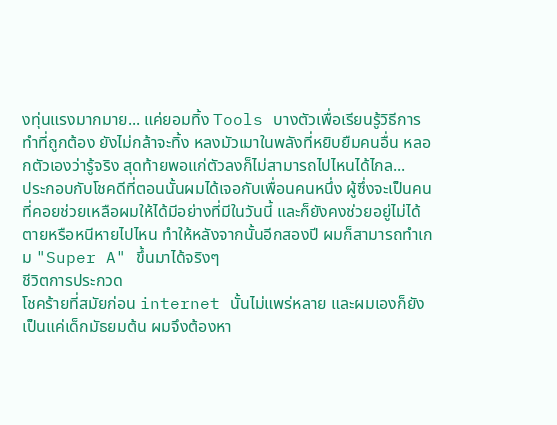งทุ่นแรงมากมาย... แค่ยอมทิ้ง Tools บางตัวเพื่อเรียนรู้วิธีการทำที่ถูกต้อง ยังไม่กล้าจะทิ้ง หลงมัวเมาในพลังที่หยิบยืมคนอื่น หลอกตัวเองว่ารู้จริง สุดท้ายพอแก่ตัวลงก็ไม่สามารถไปไหนได้ไกล...
ประกอบกับโชคดีที่ตอนนั้นผมได้เจอกับเพื่อนคนหนึ่ง ผู้ซึ่งจะเป็นคนที่คอยช่วยเหลือผมให้ได้มีอย่างที่มีในวันนี้ และก็ยังคงช่วยอยู่ไม่ได้ตายหรือหนีหายไปไหน ทำให้หลังจากนั้นอีกสองปี ผมก็สามารถทำเกม "Super A" ขึ้นมาได้จริงๆ
ชีวิตการประกวด
โชคร้ายที่สมัยก่อน internet นั้นไม่แพร่หลาย และผมเองก็ยังเป็นแค่เด็กมัธยมต้น ผมจึงต้องหา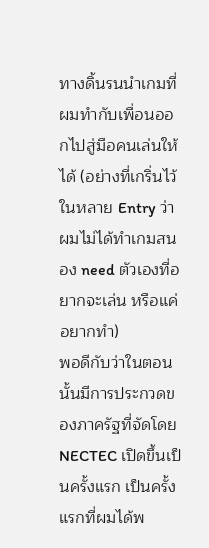ทางดิ้นรนนำเกมที่ผมทำกับเพื่อนออกไปสู่มือคนเล่นให้ได้ (อย่างที่เกริ่นไว้ในหลาย Entry ว่าผมไม่ได้ทำเกมสนอง need ตัวเองที่อยากจะเล่น หรือแค่อยากทำ)
พอดีกับว่าในตอนนั้นมีการประกวดของภาครัฐที่จัดโดย NECTEC เปิดขึ้นเป็นครั้งแรก เป็นครั้งแรกที่ผมได้พ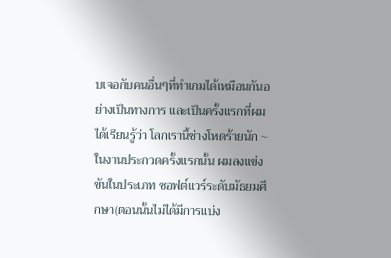บเจอกับคนอื่นๆที่ทำเกมได้เหมือนกันอย่างเป็นทางการ และเป็นครั้งแรกที่ผมได้เรียนรู้ว่า โลกเรานี้ช่างโหดร้ายนัก ~
ในงานประกวดครั้งแรกนั้น ผมลงแข่งขันในประเภท ซอฟต์แวร์ระดับมัธยมศึกษา(ตอนนั้นไม่ได้มีการแบ่ง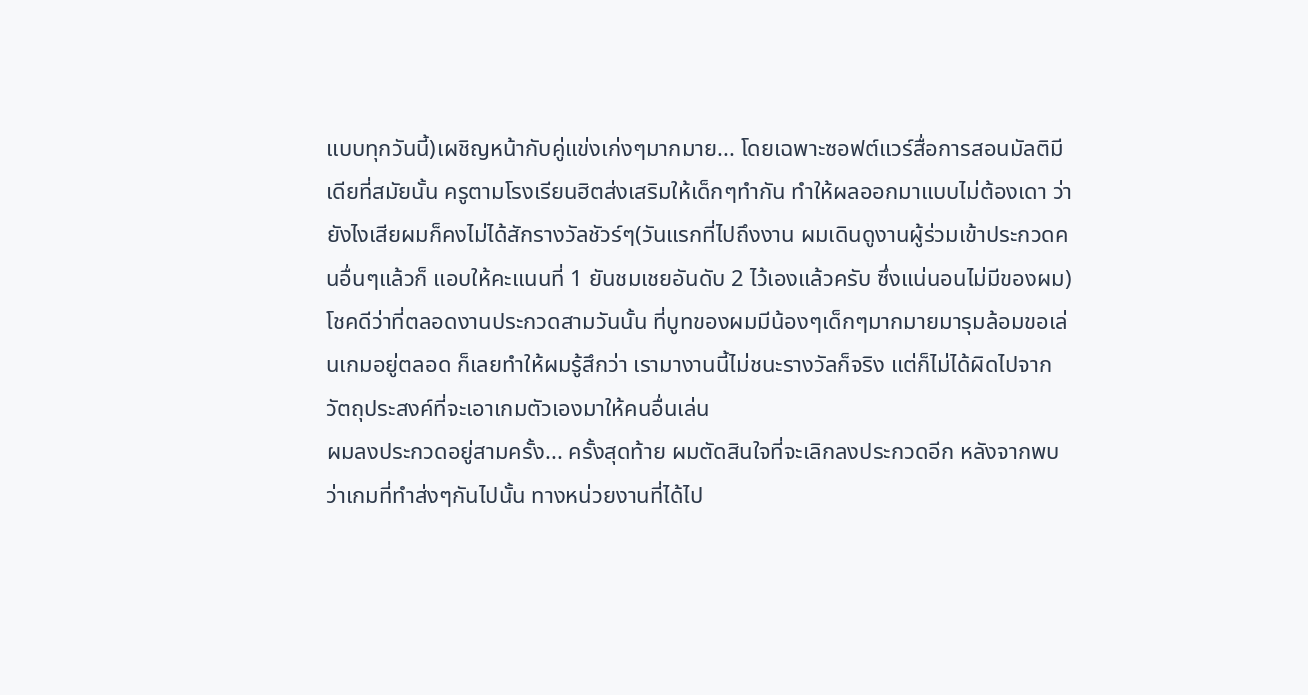แบบทุกวันนี้)เผชิญหน้ากับคู่แข่งเก่งๆมากมาย... โดยเฉพาะซอฟต์แวร์สื่อการสอนมัลติมีเดียที่สมัยนั้น ครูตามโรงเรียนฮิตส่งเสริมให้เด็กๆทำกัน ทำให้ผลออกมาแบบไม่ต้องเดา ว่ายังไงเสียผมก็คงไม่ได้สักรางวัลชัวร์ๆ(วันแรกที่ไปถึงงาน ผมเดินดูงานผู้ร่วมเข้าประกวดคนอื่นๆแล้วก็ แอบให้คะแนนที่ 1 ยันชมเชยอันดับ 2 ไว้เองแล้วครับ ซึ่งแน่นอนไม่มีของผม)
โชคดีว่าที่ตลอดงานประกวดสามวันนั้น ที่บูทของผมมีน้องๆเด็กๆมากมายมารุมล้อมขอเล่นเกมอยู่ตลอด ก็เลยทำให้ผมรู้สึกว่า เรามางานนี้ไม่ชนะรางวัลก็จริง แต่ก็ไม่ได้ผิดไปจากวัตถุประสงค์ที่จะเอาเกมตัวเองมาให้คนอื่นเล่น
ผมลงประกวดอยู่สามครั้ง... ครั้งสุดท้าย ผมตัดสินใจที่จะเลิกลงประกวดอีก หลังจากพบว่าเกมที่ทำส่งๆกันไปนั้น ทางหน่วยงานที่ได้ไป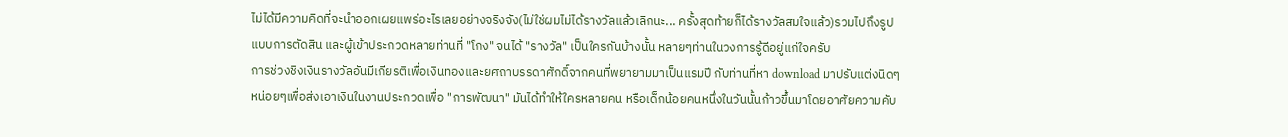ไม่ได้มีความคิดที่จะนำออกเผยแพร่อะไรเลยอย่างจริงจัง(ไม่ใช่ผมไม่ได้รางวัลแล้วเลิกนะ... ครั้งสุดท้ายก็ได้รางวัลสมใจแล้ว)รวมไปถึงรูปแบบการตัดสิน และผู้เข้าประกวดหลายท่านที่ "โกง" จนได้ "รางวัล" เป็นใครกันบ้างนั้น หลายๆท่านในวงการรู้ดีอยู่แก่ใจครับ
การช่วงชิงเงินรางวัลอันมีเกียรติเพื่อเงินทองและยศถาบรรดาศักดิ์จากคนที่พยายามมาเป็นแรมปี กับท่านที่หา download มาปรับแต่งนิดๆหน่อยๆเพื่อส่งเอาเงินในงานประกวดเพื่อ "การพัฒนา" มันได้ทำให้ใครหลายคน หรือเด็กน้อยคนหนึ่งในวันนั้นก้าวขึ้นมาโดยอาศัยความคับ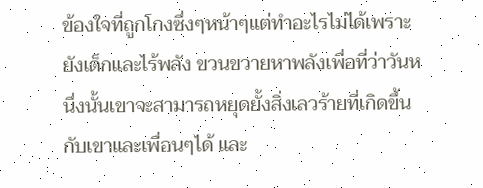ข้องใจที่ถูกโกงซึ่งๆหน้าๆแต่ทำอะไรไม่ได้เพราะยังเด็กและไร้พลัง ขวนขวายหาพลังเพื่อที่ว่าวันหนึ่งนั้นเขาจะสามารถหยุดยั้งสิ่งเลวร้ายที่เกิดขึ้นกับเขาและเพื่อนๆได้ และ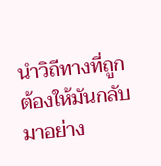นำวิถีทางที่ถูกต้องให้มันกลับมาอย่าง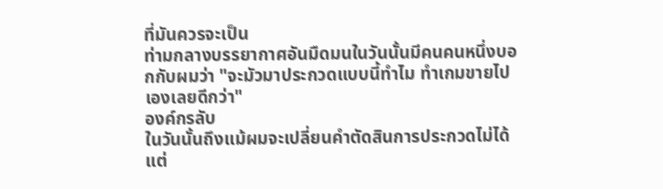ที่มันควรจะเป็น
ท่ามกลางบรรยากาศอันมืดมนในวันนั้นมีคนคนหนึ่งบอกกับผมว่า "จะมัวมาประกวดแบบนี้ทำไม ทำเกมขายไปเองเลยดีกว่า"
องค์กรลับ
ในวันนั้นถึงแม้ผมจะเปลี่ยนคำตัดสินการประกวดไม่ได้ แต่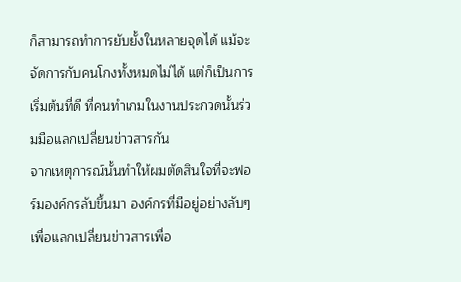ก็สามารถทำการยับยั้งในหลายจุดได้ แม้จะจัดการกับคนโกงทั้งหมดไม่ได้ แต่ก็เป็นการเริ่มต้นที่ดี ที่คนทำเกมในงานประกวดนั้นร่วมมือแลกเปลี่ยนข่าวสารกัน
จากเหตุการณ์นั้นทำให้ผมตัดสินใจที่จะฟอร์มองค์กรลับขึ้นมา องค์กรที่มีอยู่อย่างลับๆเพื่อแลกเปลี่ยนข่าวสารเพื่อ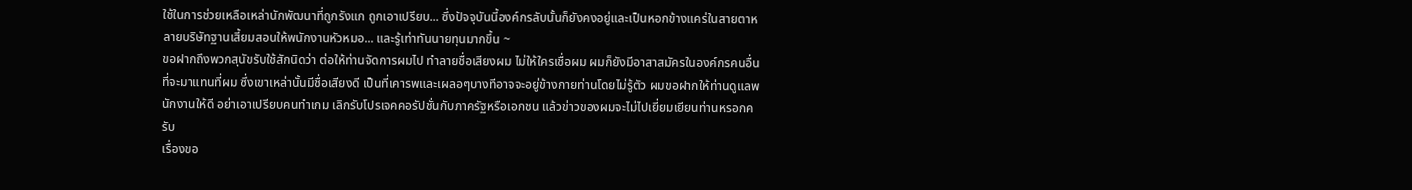ใช้ในการช่วยเหลือเหล่านักพัฒนาที่ถูกรังแก ถูกเอาเปรียบ... ซึ่งปัจจุบันนี้องค์กรลับนั้นก็ยังคงอยู่และเป็นหอกข้างแคร่ในสายตาหลายบริษัทฐานเสี้ยมสอนให้พนักงานหัวหมอ... และรู้เท่าทันนายทุนมากขึ้น ~
ขอฝากถึงพวกสุนัขรับใช้สักนิดว่า ต่อให้ท่านจัดการผมไป ทำลายชื่อเสียงผม ไม่ให้ใครเชื่อผม ผมก็ยังมีอาสาสมัครในองค์กรคนอื่นที่จะมาแทนที่ผม ซึ่งเขาเหล่านั้นมีชื่อเสียงดี เป็นที่เคารพและเผลอๆบางทีอาจจะอยู่ข้างกายท่านโดยไม่รู้ตัว ผมขอฝากให้ท่านดูแลพนักงานให้ดี อย่าเอาเปรียบคนทำเกม เลิกรับโปรเจคคอรัปชั่นกับภาครัฐหรือเอกชน แล้วข่าวของผมจะไม่ไปเยี่ยมเยียนท่านหรอกครับ
เรื่องขอ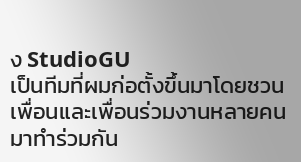ง StudioGU
เป็นทีมที่ผมก่อตั้งขึ้นมาโดยชวนเพื่อนและเพื่อนร่วมงานหลายคนมาทำร่วมกัน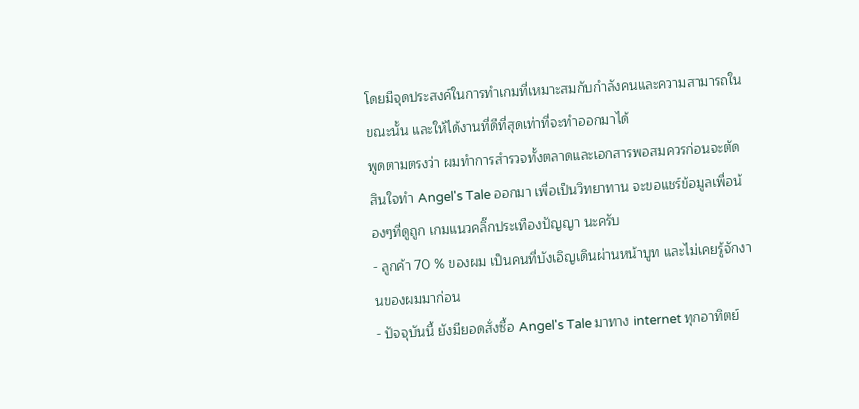โดยมีจุดประสงค์ในการทำเกมที่เหมาะสมกับกำลังคนและความสามารถในขณะนั้น และให้ได้งานที่ดีที่สุดเท่าที่จะทำออกมาได้
พูดตามตรงว่า ผมทำการสำรวจทั้งตลาดและเอกสารพอสมควรก่อนจะตัดสินใจทำ Angel's Tale ออกมา เพื่อเป็นวิทยาทาน จะขอแชร์ข้อมูลเพื่อน้องๆที่ดูถูก เกมแนวคลิ๊กประเทืองปัญญา นะครับ
- ลูกค้า 70 % ของผม เป็นคนที่บังเอิญเดินผ่านหน้าบูท และไม่เคยรู้จักงานของผมมาก่อน
- ปัจจุบันนี้ ยังมียอดสั่งซื้อ Angel's Tale มาทาง internet ทุกอาทิตย์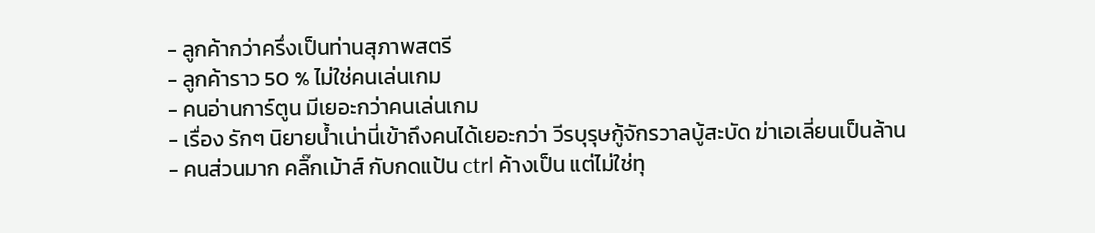- ลูกค้ากว่าครึ่งเป็นท่านสุภาพสตรี
- ลูกค้าราว 50 % ไม่ใช่คนเล่นเกม
- คนอ่านการ์ตูน มีเยอะกว่าคนเล่นเกม
- เรื่อง รักๆ นิยายน้ำเน่านี่เข้าถึงคนได้เยอะกว่า วีรบุรุษกู้จักรวาลบู้สะบัด ฆ่าเอเลี่ยนเป็นล้าน
- คนส่วนมาก คลิ๊กเม้าส์ กับกดแป้น ctrl ค้างเป็น แต่ไม่ใช่ทุ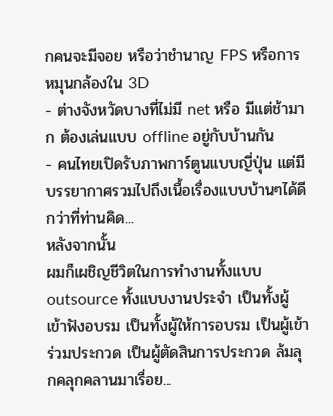กคนจะมีจอย หรือว่าชำนาญ FPS หรือการหมุนกล้องใน 3D
- ต่างจังหวัดบางที่ไม่มี net หรือ มีแต่ช้ามาก ต้องเล่นแบบ offline อยู่กับบ้านกัน
- คนไทยเปิดรับภาพการ์ตูนแบบญี่ปุ่น แต่มีบรรยากาศรวมไปถึงเนื้อเรื่องแบบบ้านๆได้ดีกว่าที่ท่านคิด...
หลังจากนั้น
ผมก็เผชิญชีวิตในการทำงานทั้งแบบ outsource ทั้งแบบงานประจำ เป็นทั้งผู้เข้าฟังอบรม เป็นทั้งผู้ให้การอบรม เป็นผู้เข้าร่วมประกวด เป็นผู้ตัดสินการประกวด ล้มลุกคลุกคลานมาเรื่อย...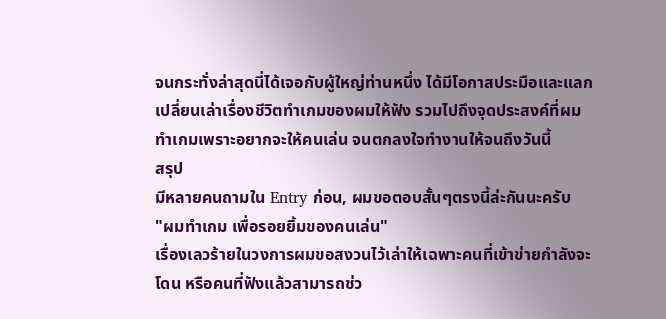จนกระทั่งล่าสุดนี่ได้เจอกับผู้ใหญ่ท่านหนึ่ง ได้มีโอกาสประมือและแลกเปลี่ยนเล่าเรื่องชีวิตทำเกมของผมให้ฟัง รวมไปถึงจุดประสงค์ที่ผมทำเกมเพราะอยากจะให้คนเล่น จนตกลงใจทำงานให้จนถึงวันนี้
สรุป
มีหลายคนถามใน Entry ก่อน, ผมขอตอบสั้นๆตรงนี้ล่ะกันนะครับ
"ผมทำเกม เพื่อรอยยิ้มของคนเล่น"
เรื่องเลวร้ายในวงการผมขอสงวนไว้เล่าให้เฉพาะคนที่เข้าข่ายกำลังจะโดน หรือคนที่ฟังแล้วสามารถช่ว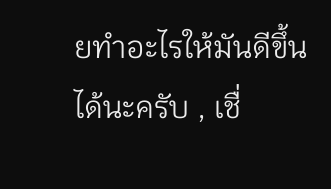ยทำอะไรให้มันดีขึ้นได้นะครับ , เชื่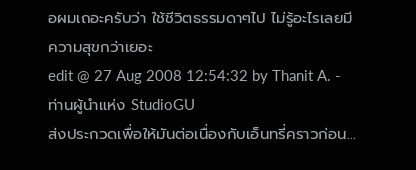อผมเถอะครับว่า ใช้ชีวิตธรรมดาๆไป ไม่รู้อะไรเลยมีความสุขกว่าเยอะ
edit @ 27 Aug 2008 12:54:32 by Thanit A. - ท่านผู้นำแห่ง StudioGU
ส่งประกวดเพื่อให้มันต่อเนื่องกับเอ็นทรี่คราวก่อน...